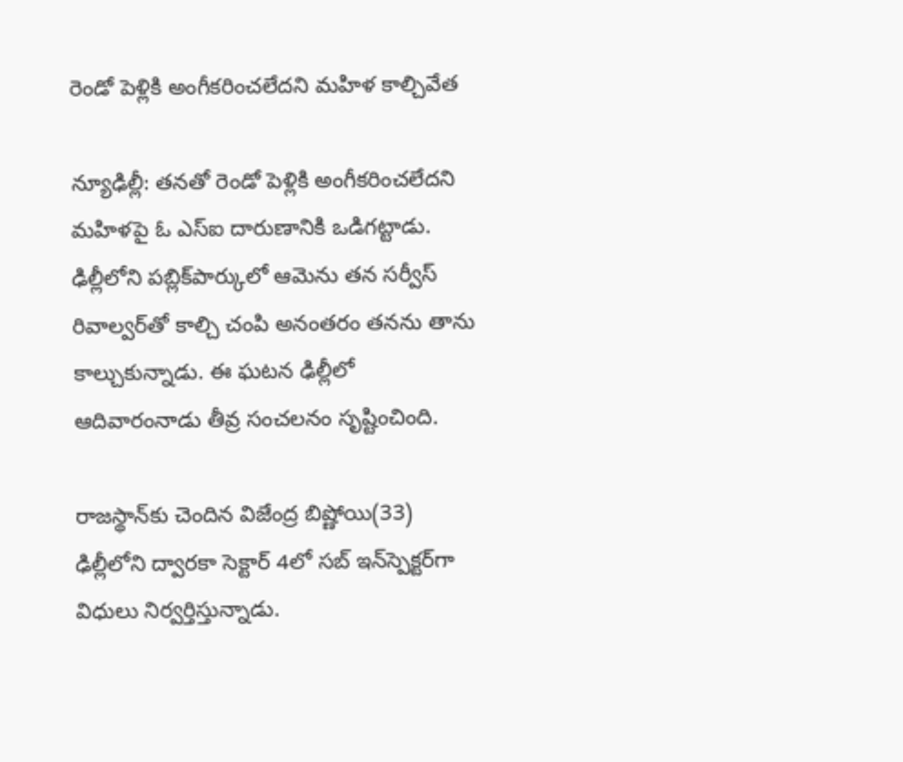రెండో పెళ్లికి అంగీకరించలేదని మహిళ కాల్చివేత

న్యూఢిల్లీ: తనతో రెండో పెళ్లికి అంగీకరించలేదని మహిళపై ఓ ఎస్‌ఐ దారుణానికి ఒడిగట్టాడు. ఢిల్లీలోని పబ్లిక్‌పార్కులో ఆమెను తన సర్వీస్ రివాల్వర్‌తో కాల్చి చంపి అనంతరం తనను తాను కాల్చుకున్నాడు. ఈ ఘటన ఢిల్లీలో ఆదివారంనాడు తీవ్ర సంచలనం సృష్టించింది.

రాజస్థాన్‌కు చెందిన విజేంద్ర బిష్ణోయి(33) ఢిల్లీలోని ద్వారకా సెక్టార్ 4లో సబ్ ఇన్‌స్పెక్టర్‌గా విధులు నిర్వర్తిస్తున్నాడు.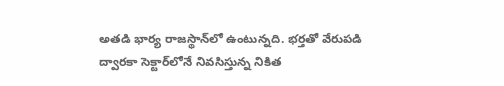అతడి భార్య రాజస్థాన్‌లో ఉంటున్నది. భర్తతో వేరుపడి ద్వారకా సెక్టార్‌లోనే నివసిస్తున్న నికిత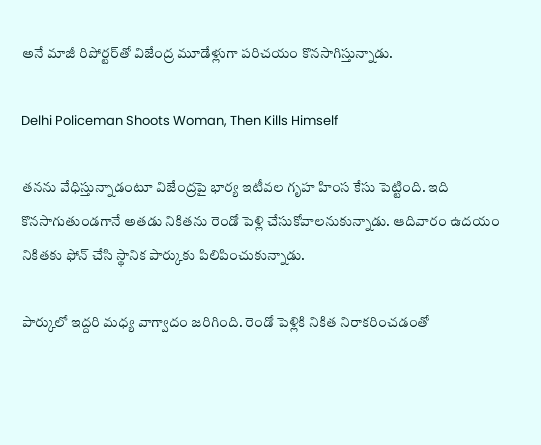అనే మాజీ రిపోర్టర్‌తో విజేంద్ర మూడేళ్లుగా పరిచయం కొనసాగిస్తున్నాడు.

Delhi Policeman Shoots Woman, Then Kills Himself

తనను వేధిస్తున్నాడంటూ విజేంద్రపై భార్య ఇటీవల గృహ హింస కేసు పెట్టింది. ఇది కొనసాగుతుండగానే అతడు నికితను రెండో పెళ్లి చేసుకోవాలనుకున్నాడు. ఆదివారం ఉదయం నికితకు ఫోన్ చేసి స్థానిక పార్కుకు పిలిపించుకున్నాడు.

పార్కులో ఇద్దరి మధ్య వాగ్వాదం జరిగింది. రెండో పెళ్లికి నికిత నిరాకరించడంతో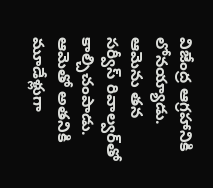విజేంద్ర ఆగ్రహానికి లోనయ్యాడు. ఆమెను తన సర్వీస్ రివాల్వర్‌తో కాల్చిచంపాడు. ఆమెతో అతనికి మూడేళ్లుగా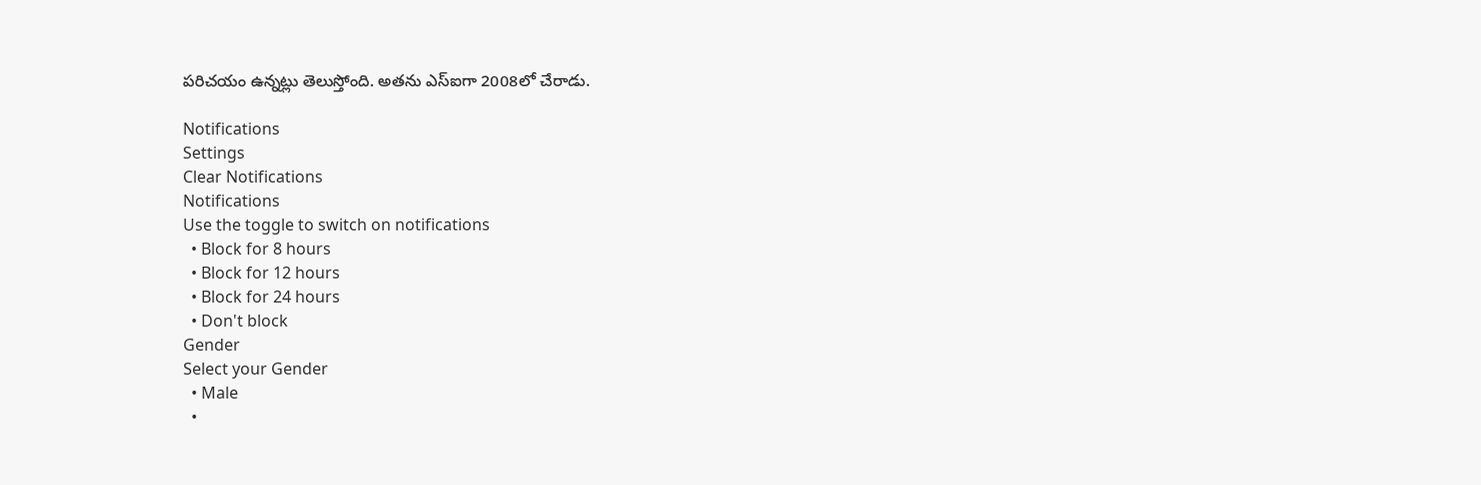పరిచయం ఉన్నట్లు తెలుస్తోంది. అతను ఎస్‌ఐగా 2008లో చేరాడు.

Notifications
Settings
Clear Notifications
Notifications
Use the toggle to switch on notifications
  • Block for 8 hours
  • Block for 12 hours
  • Block for 24 hours
  • Don't block
Gender
Select your Gender
  • Male
  •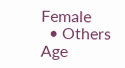Female
  • Others
Age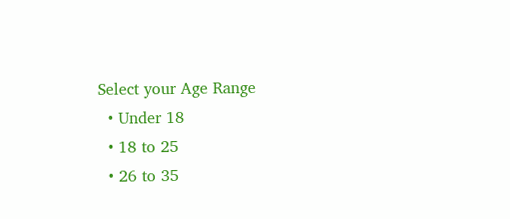Select your Age Range
  • Under 18
  • 18 to 25
  • 26 to 35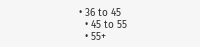• 36 to 45
  • 45 to 55
  • 55+